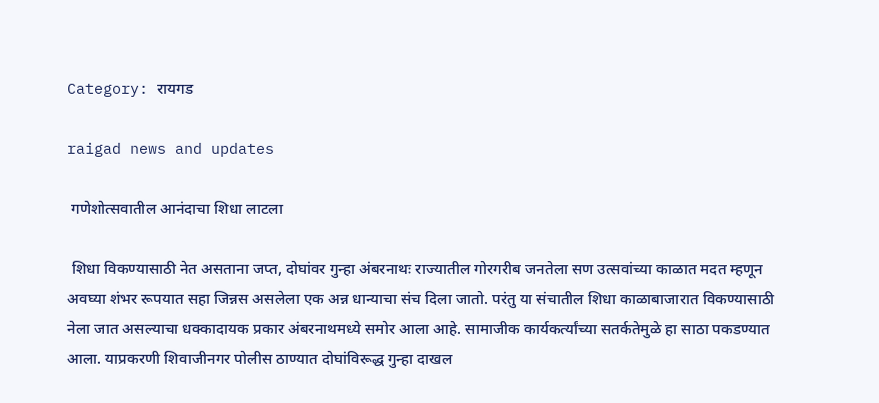Category: रायगड

raigad news and updates

 गणेशोत्सवातील आनंदाचा शिधा लाटला

 शिधा विकण्यासाठी नेत असताना जप्त, दोघांवर गुन्हा अंबरनाथः राज्यातील गोरगरीब जनतेला सण उत्सवांच्या काळात मदत म्हणून अवघ्या शंभर रूपयात सहा जिन्नस असलेला एक अन्न धान्याचा संच दिला जातो. परंतु या संचातील शिधा काळाबाजारात विकण्यासाठी नेला जात असल्याचा धक्कादायक प्रकार अंबरनाथमध्ये समोर आला आहे. सामाजीक कार्यकर्त्यांच्या सतर्कतेमुळे हा साठा पकडण्यात आला. याप्रकरणी शिवाजीनगर पोलीस ठाण्यात दोघांविरूद्ध गुन्हा दाखल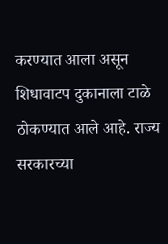करण्यात आला असून शिधावाटप दुकानाला टाळे ठोकण्यात आले आहे. राज्य सरकारच्या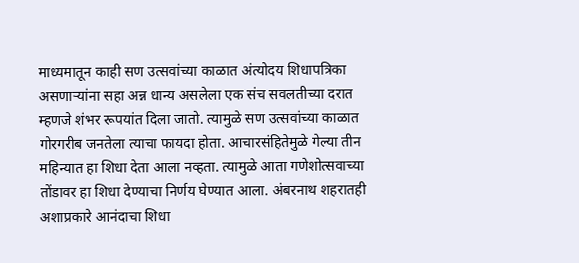माध्यमातून काही सण उत्सवांच्या काळात अंत्योदय शिधापत्रिका असणाऱ्यांना सहा अन्न धान्य असलेला एक संच सवलतीच्या दरात म्हणजे शंभर रूपयांत दिला जातो. त्यामुळे सण उत्सवांच्या काळात गोरगरीब जनतेला त्याचा फायदा होता. आचारसंहितेमुळे गेल्या तीन महिन्यात हा शिधा देता आला नव्हता. त्यामुळे आता गणेशोत्सवाच्या तोंडावर हा शिधा देण्याचा निर्णय घेण्यात आला. अंबरनाथ शहरातही अशाप्रकारे आनंदाचा शिधा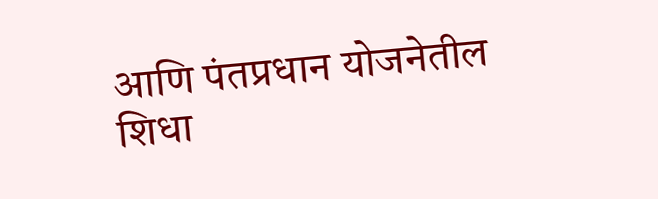आणि पंतप्रधान योजनेतील शिधा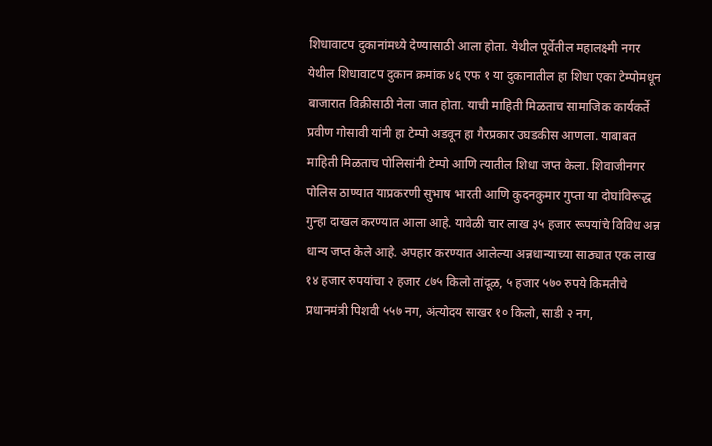शिधावाटप दुकानांमध्ये देण्यासाठी आला होता. येथील पूर्वेतील महालक्ष्मी नगर येथील शिधावाटप दुकान क्रमांक ४६ एफ १ या दुकानातील हा शिधा एका टेम्पोमधून बाजारात विक्रीसाठी नेला जात होता. याची माहिती मिळताच सामाजिक कार्यकर्ते प्रवीण गोसावी यांनी हा टेम्पो अडवून हा गैरप्रकार उघडकीस आणला. याबाबत माहिती मिळताच पोलिसांनी टेम्पो आणि त्यातील शिधा जप्त केला. शिवाजीनगर पोलिस ठाण्यात याप्रकरणी सुभाष भारती आणि कुदनकुमार गुप्ता या दोघांविरूद्ध गुन्हा दाखल करण्यात आला आहे. यावेळी चार लाख ३५ हजार रूपयांचे विविध अन्न धान्य जप्त केले आहे. अपहार करण्यात आलेल्या अन्नधान्याच्या साठ्यात एक लाख १४ हजार रुपयांचा २ हजार ८७५ किलो तांदूळ, ५ हजार ५७० रुपये किमतीचे प्रधानमंत्री पिशवी ५५७ नग, अंत्योदय साखर १० किलो, साडी २ नग,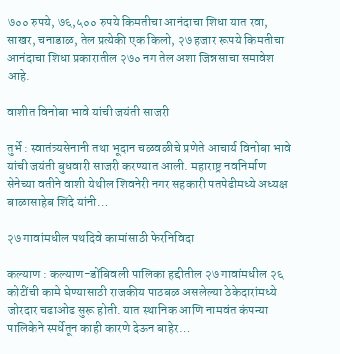७०० रुपये, ७६,५०० रुपये किमतीचा आनंदाचा शिधा यात रवा, साखर, चनाडाळ, तेल प्रत्येकी एक किलो, २७ हजार रूपये किमतीचा आनंदाचा शिधा प्रकारातील २७० नग तेल अशा जिन्नसाचा समावेश आहे.

वाशीत विनोबा भावे यांची जयंती साजरी

तुर्भे : स्वातंत्र्यसेनानी तथा भूदान चळवळीचे प्रणेते आचार्य विनोबा भावे यांची जयंती बुधवारी साजरी करण्यात आली. महाराष्ट्र नवनिर्माण सेनेच्या वतीने वाशी येथील शिवनेरी नगर सहकारी पतपेढीमध्ये अध्यक्ष बाळासाहेब शिंदे यांनी…

२७ गावांमधील पथदिवे कामांसाठी फेरनिविदा

कल्याण : कल्याण-डोंबिवली पालिका हद्दीतील २७ गावांमधील २६ कोटींची कामे घेण्यासाठी राजकीय पाठबळ असलेल्या ठेकेदारांमध्ये जोरदार चढाओढ सुरू होती. यात स्थानिक आणि नामवंत कंपन्या पालिकेने स्पर्धेतून काही कारणे देऊन बाहेर…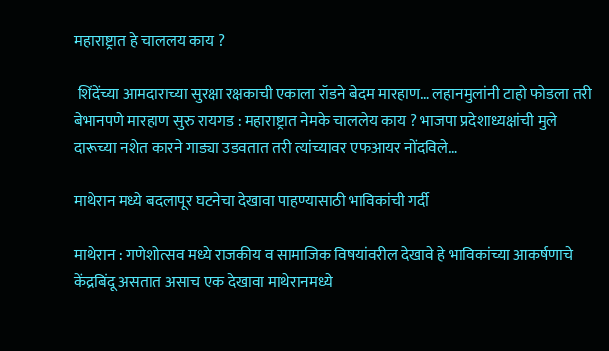महाराष्ट्रात हे चाललय काय ?

 शिंदेंच्या आमदाराच्या सुरक्षा रक्षकाची एकाला रॉडने बेदम मारहाण… लहानमुलांनी टाहो फोडला तरी बेभानपणे मारहाण सुरु रायगड : महाराष्ट्रात नेमके चाललेय काय ? भाजपा प्रदेशाध्यक्षांची मुले दारूच्या नशेत कारने गाड्या उडवतात तरी त्यांच्यावर एफआयर नोंदविले…

माथेरान मध्ये बदलापूर घटनेचा देखावा पाहण्यासाठी भाविकांची गर्दी

माथेरान : गणेशोत्सव मध्ये राजकीय व सामाजिक विषयांवरील देखावे हे भाविकांच्या आकर्षणाचे केंद्रबिंदू असतात असाच एक देखावा माथेरानमध्ये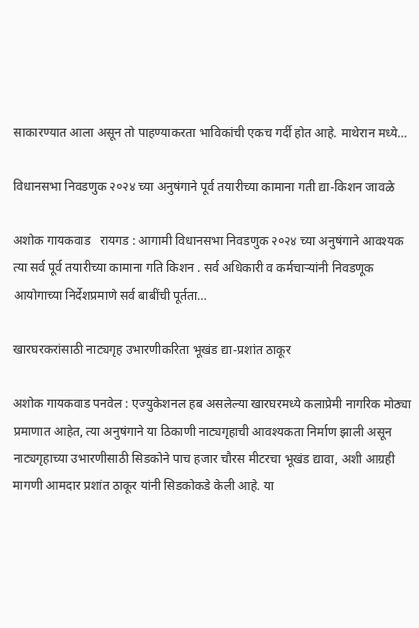साकारण्यात आला असून तो पाहण्याकरता भाविकांची एकच गर्दी होत आहे. माथेरान मध्ये…

विधानसभा निवडणुक २०२४ च्या अनुषंगाने पूर्व तयारीच्या कामाना गती द्या-किशन जावळे

अशोक गायकवाड   रायगड : आगामी विधानसभा निवडणुक २०२४ च्या अनुषंगाने आवश्यक त्या सर्व पूर्व तयारीच्या कामाना गति किशन . सर्व अधिकारी व कर्मचाऱ्यांनी निवडणूक आयोगाच्या निर्देशप्रमाणे सर्व बाबींची पूर्तता…

खारघरकरांसाठी नाट्यगृह उभारणीकरिता भूखंड द्या-प्रशांत ठाकूर

अशोक गायकवाड पनवेल : एज्युकेशनल हब असलेल्या खारघरमध्ये कलाप्रेमी नागरिक मोठ्या प्रमाणात आहेत, त्या अनुषंगाने या ठिकाणी नाट्यगृहाची आवश्यकता निर्माण झाली असून नाट्यगृहाच्या उभारणीसाठी सिडकोने पाच हजार चौरस मीटरचा भूखंड द्यावा, अशी आग्रही मागणी आमदार प्रशांत ठाकूर यांनी सिडकोकडे केली आहे. या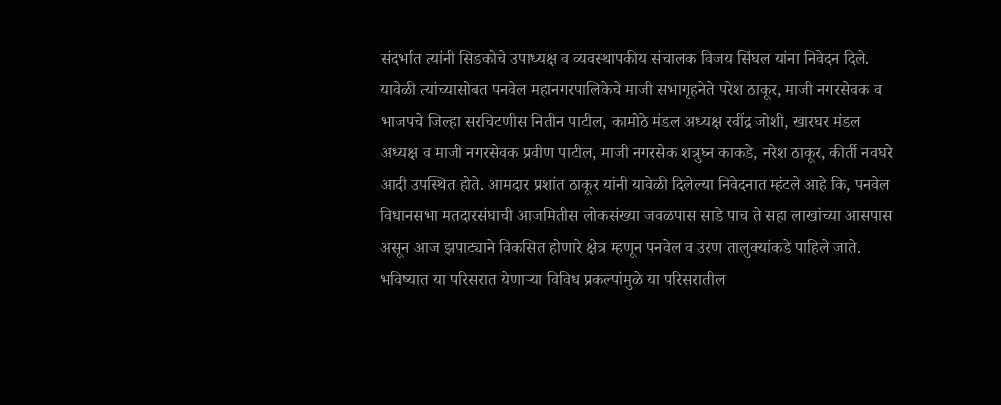संदर्भात त्यांनी सिडकोचे उपाध्यक्ष व व्यवस्थापकीय संचालक विजय सिंघल यांना निवेदन दिले. यावेळी त्यांच्यासोबत पनवेल महानगरपालिकेचे माजी सभागृहनेते परेश ठाकूर, माजी नगरसेवक व भाजपचे जिल्हा सरचिटणीस नितीन पाटील, कामोठे मंडल अध्यक्ष रवींद्र जोशी, खारघर मंडल अध्यक्ष व माजी नगरसेवक प्रवीण पाटील, माजी नगरसेक शत्रुघ्न काकडे, नरेश ठाकूर, कीर्ती नवघरे आदी उपस्थित होते. आमदार प्रशांत ठाकूर यांनी यावेळी दिलेल्या निवेदनात म्हंटले आहे कि, पनवेल विधानसभा मतदारसंघाची आजमितीस लोकसंख्या जवळपास साडे पाच ते सहा लाखांच्या आसपास असून आज झपाट्याने विकसित होणारे क्षेत्र म्हणून पनवेल व उरण तालुक्यांकडे पाहिले जाते. भविष्यात या परिसरात येणाऱ्या विविध प्रकल्पांमुळे या परिसरातील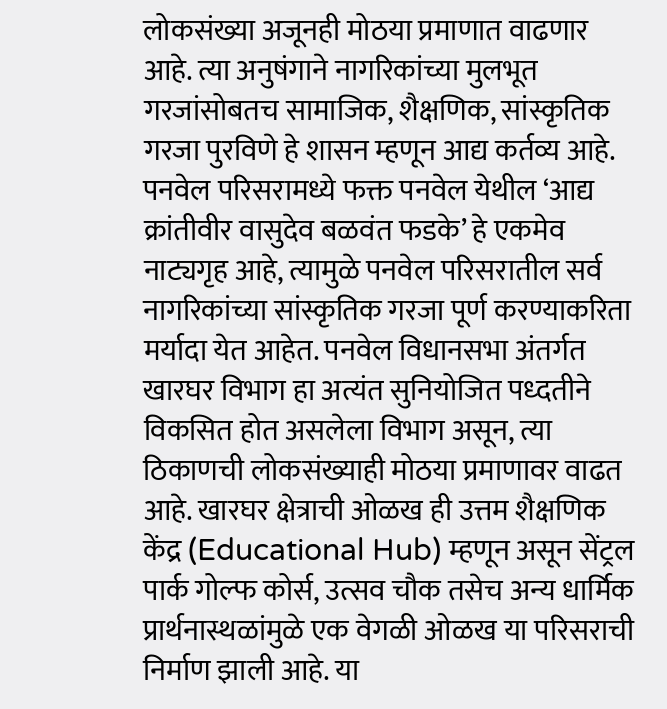लोकसंख्या अजूनही मोठया प्रमाणात वाढणार आहे. त्या अनुषंगाने नागरिकांच्या मुलभूत गरजांसोबतच सामाजिक, शैक्षणिक, सांस्कृतिक गरजा पुरविणे हे शासन म्हणून आद्य कर्तव्य आहे. पनवेल परिसरामध्ये फक्त पनवेल येथील ‘आद्य क्रांतीवीर वासुदेव बळवंत फडके’ हे एकमेव नाट्यगृह आहे, त्यामुळे पनवेल परिसरातील सर्व नागरिकांच्या सांस्कृतिक गरजा पूर्ण करण्याकरिता मर्यादा येत आहेत. पनवेल विधानसभा अंतर्गत खारघर विभाग हा अत्यंत सुनियोजित पध्दतीने विकसित होत असलेला विभाग असून, त्या ठिकाणची लोकसंख्याही मोठया प्रमाणावर वाढत आहे. खारघर क्षेत्राची ओळख ही उत्तम शैक्षणिक केंद्र (Educational Hub) म्हणून असून सेंट्रल पार्क गोल्फ कोर्स, उत्सव चौक तसेच अन्य धार्मिक प्रार्थनास्थळांमुळे एक वेगळी ओळख या परिसराची निर्माण झाली आहे. या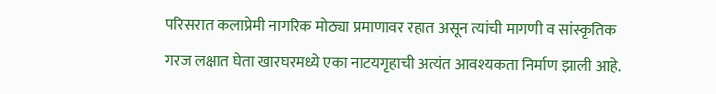परिसरात कलाप्रेमी नागरिक मोठ्या प्रमाणावर रहात असून त्यांची मागणी व सांस्कृतिक गरज लक्षात घेता खारघरमध्ये एका नाटयगृहाची अत्यंत आवश्यकता निर्माण झाली आहे.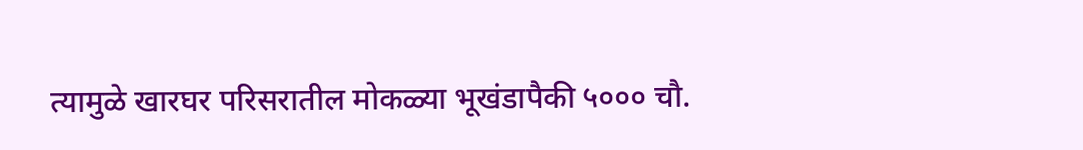त्यामुळे खारघर परिसरातील मोकळ्या भूखंडापैकी ५००० चौ.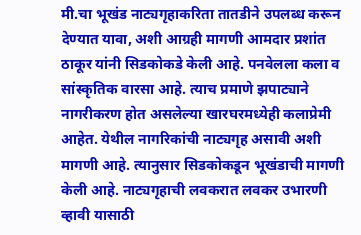मी.चा भूखंड नाट्यगृहाकरिता तातडीने उपलब्ध करून देण्यात यावा, अशी आग्रही मागणी आमदार प्रशांत ठाकूर यांनी सिडकोकडे केली आहे. पनवेलला कला व सांस्कृतिक वारसा आहे. त्याच प्रमाणे झपाट्याने नागरीकरण होत असलेल्या खारघरमध्येही कलाप्रेमी आहेत. येथील नागरिकांची नाट्यगृह असावी अशी मागणी आहे. त्यानुसार सिडकोकडून भूखंडाची मागणी केली आहे. नाट्यगृहाची लवकरात लवकर उभारणी व्हावी यासाठी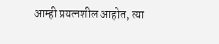आम्ही प्रयत्नशील आहोत, त्या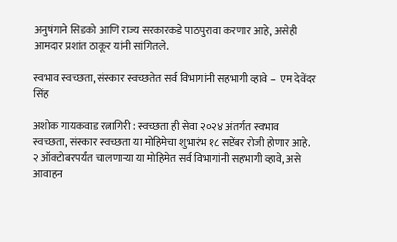अनुषंगाने सिडको आणि राज्य सरकारकडे पाठपुरावा करणार आहे, असेही आमदार प्रशांत ठाकूर यांनी सांगितले.

स्वभाव स्वच्छता, संस्कार स्वच्छतेत सर्व विभागांनी सहभागी व्हावे –  एम देवेंदर सिंह

अशोक गायकवाड रत्नागिरी : स्वच्छता ही सेवा २०२४ अंतर्गत स्वभाव स्वच्छता, संस्कार स्वच्छता या मोहिमेचा शुभारंभ १८ सप्टेंबर रोजी होणार आहे. २ ऑक्टोबरपर्यंत चालणाऱ्या या मोहिमेत सर्व विभागांनी सहभागी व्हावे, असे आवाहन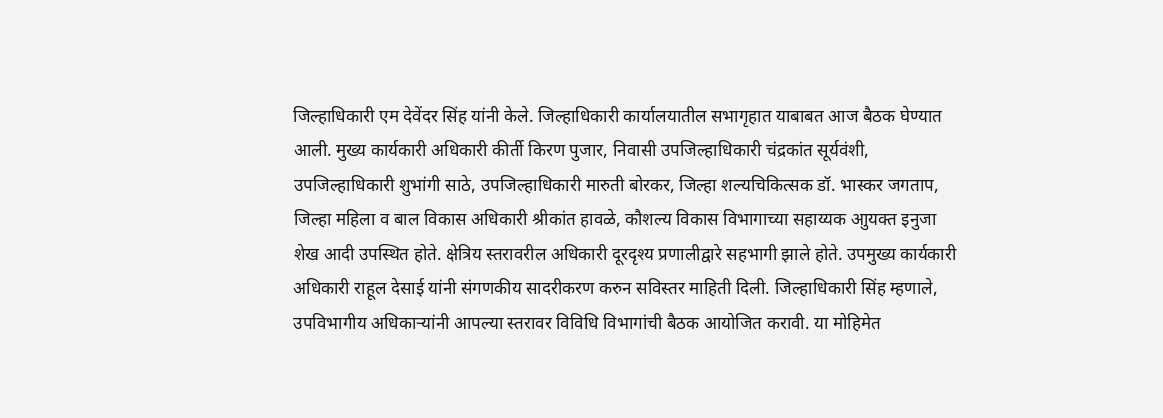जिल्हाधिकारी एम देवेंदर सिंह यांनी केले. जिल्हाधिकारी कार्यालयातील सभागृहात याबाबत आज बैठक घेण्यात आली. मुख्य कार्यकारी अधिकारी कीर्ती किरण पुजार, निवासी उपजिल्हाधिकारी चंद्रकांत सूर्यवंशी, उपजिल्हाधिकारी शुभांगी साठे, उपजिल्हाधिकारी मारुती बोरकर, जिल्हा शल्यचिकित्सक डॉ. भास्कर जगताप, जिल्हा महिला व बाल विकास अधिकारी श्रीकांत हावळे, कौशल्य विकास विभागाच्या सहाय्यक आुयक्त इनुजा शेख आदी उपस्थित होते. क्षेत्रिय स्तरावरील अधिकारी दूरदृश्य प्रणालीद्वारे सहभागी झाले होते. उपमुख्य कार्यकारी अधिकारी राहूल देसाई यांनी संगणकीय सादरीकरण करुन सविस्तर माहिती दिली. जिल्हाधिकारी सिंह म्हणाले, उपविभागीय अधिकाऱ्यांनी आपल्या स्तरावर विविधि विभागांची बैठक आयोजित करावी. या मोहिमेत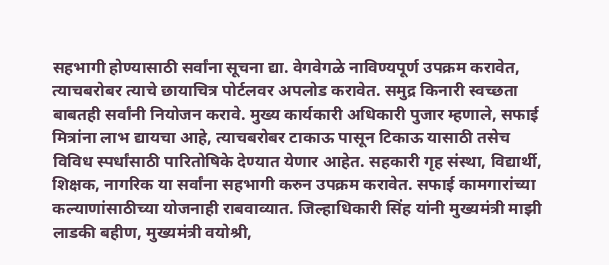सहभागी होण्यासाठी सर्वांना सूचना द्या. वेगवेगळे नाविण्यपूर्ण उपक्रम करावेत, त्याचबरोबर त्याचे छायाचित्र पोर्टलवर अपलोड करावेत. समुद्र किनारी स्वच्छता बाबतही सर्वांनी नियोजन करावे. मुख्य कार्यकारी अधिकारी पुजार म्हणाले, सफाई मित्रांना लाभ द्यायचा आहे, त्याचबरोबर टाकाऊ पासून टिकाऊ यासाठी तसेच विविध स्पर्धांसाठी पारितोषिके देण्यात येणार आहेत. सहकारी गृह संस्था, विद्यार्थी, शिक्षक, नागरिक या सर्वांना सहभागी करुन उपक्रम करावेत. सफाई कामगारांच्या कल्याणांसाठीच्या योजनाही राबवाव्यात. जिल्हाधिकारी सिंह यांनी मुख्यमंत्री माझी लाडकी बहीण, मुख्यमंत्री वयोश्री,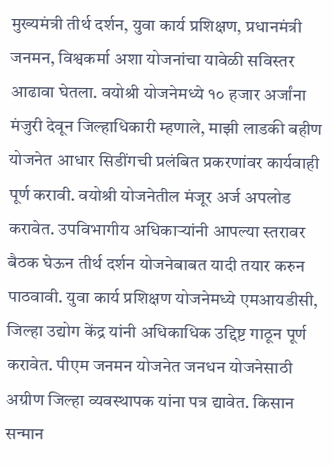मुख्यमंत्री तीर्थ दर्शन, युवा कार्य प्रशिक्षण, प्रधानमंत्री जनमन, विश्वकर्मा अशा योजनांचा यावेळी सविस्तर आढावा घेतला. वयोश्री योजनेमध्ये १० हजार अर्जांना मंजुरी देवून जिल्हाधिकारी म्हणाले, माझी लाडकी बहीण योजनेत आधार सिडींगची प्रलंबित प्रकरणांवर कार्यवाही पूर्ण करावी. वयोश्री योजनेतील मंजूर अर्ज अपलोड करावेत. उपविभागीय अधिकाऱ्यांनी आपल्या स्तरावर बैठक घेऊन तीर्थ दर्शन योजनेबाबत यादी तयार करुन पाठवावी. युवा कार्य प्रशिक्षण योजनेमध्ये एमआयडीसी, जिल्हा उद्योग केंद्र यांनी अधिकाधिक उद्दिष्ट गाठून पूर्ण करावेत. पीएम जनमन योजनेत जनधन योजनेसाठी अग्रीण जिल्हा व्यवस्थापक यांना पत्र द्यावेत. किसान सन्मान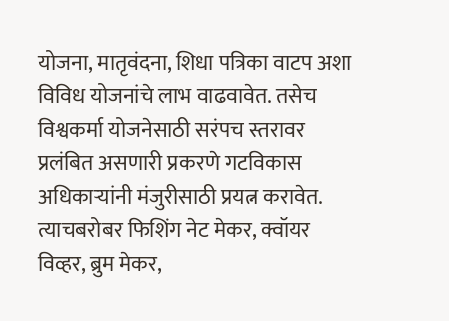योजना, मातृवंदना, शिधा पत्रिका वाटप अशा विविध योजनांचे लाभ वाढवावेत. तसेच विश्वकर्मा योजनेसाठी सरंपच स्तरावर प्रलंबित असणारी प्रकरणे गटविकास अधिकाऱ्यांनी मंजुरीसाठी प्रयत्न करावेत. त्याचबरोबर फिशिंग नेट मेकर, क्वॉयर विव्हर, ब्रुम मेकर,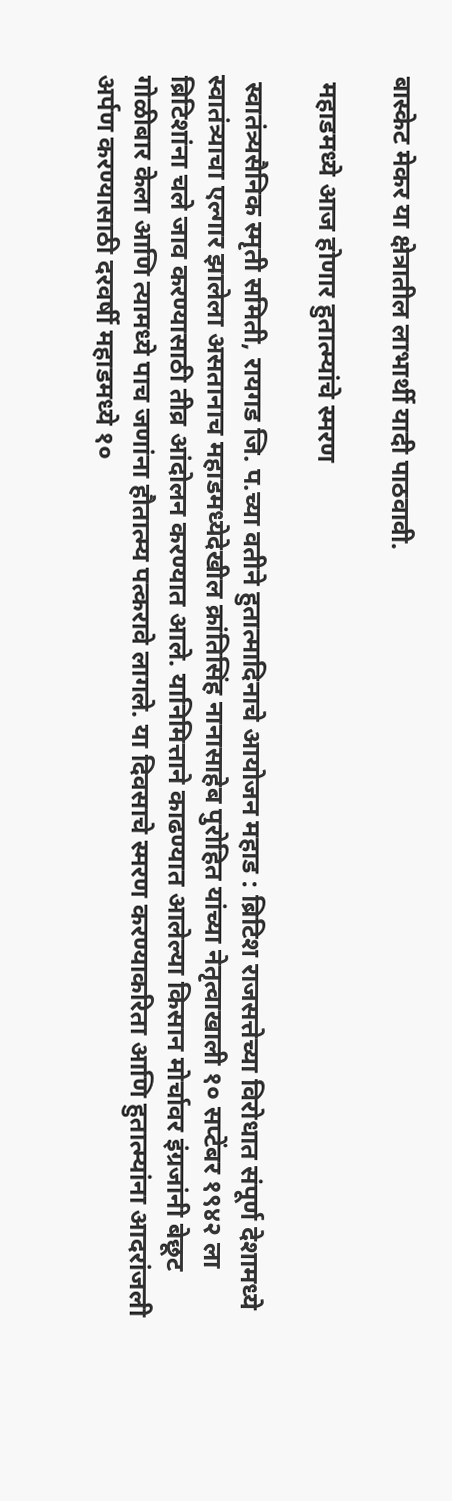बास्केट मेकर या क्षेत्रातील लाभार्थी यादी पाठवावी.

 महाडमध्ये आज होणार हुतात्म्यांचे स्मरण

 स्वातंत्र्यसैनिक स्मृती समिती, रायगड जि. प.च्या वतीने हुतात्मादिनाचे आयोजन महाड : ब्रिटिश राजसत्तेच्या विरोधात संपूर्ण देशामध्ये स्वातंत्र्याचा एल्गार झालेला असतानाच महाडमध्येदेखील क्रांतिसिंह नानासाहेब पुरोहित यांच्या नेतृत्वाखाली १० सप्टेंबर १९४२ ला ब्रिटिशांना चले जाव करण्यासाठी तीव्र आंदोलन करण्यात आले. यानिमित्ताने काढण्यात आलेल्या किसान मोर्चावर इंग्रजांनी बेछूट गोळीबार केला आणि त्यामध्ये पाच जणांना हौतात्म्य पत्करावे लागले. या दिवसाचे स्मरण करण्याकरिता आणि हुतात्म्यांना आदरांजली अर्पण करण्यासाठी दरवर्षी महाडमध्ये १०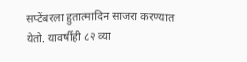सप्टेंबरला हुतात्मादिन साजरा करण्यात येतो. यावर्षीही ८२ व्या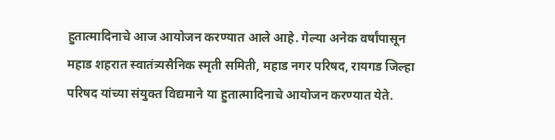हुतात्मादिनाचे आज आयोजन करण्यात आले आहे. गेल्या अनेक वर्षांपासून महाड शहरात स्वातंत्र्यसैनिक स्मृती समिती, महाड नगर परिषद, रायगड जिल्हा परिषद यांच्या संयुक्त विद्यमाने या हुतात्मादिनाचे आयोजन करण्यात येते.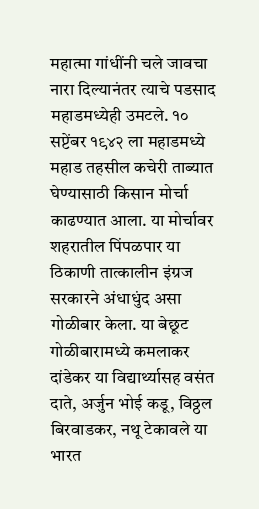महात्मा गांधींनी चले जावचा नारा दिल्यानंतर त्याचे पडसाद महाडमध्येही उमटले. १० सप्टेंबर १९४२ ला महाडमध्ये महाड तहसील कचेरी ताब्यात घेण्यासाठी किसान मोर्चा काढण्यात आला. या मोर्चावर शहरातील पिंपळपार या ठिकाणी तात्कालीन इंग्रज सरकारने अंधाधुंद असा गोळीबार केला. या बेछूट गोळीबारामध्ये कमलाकर दांडेकर या विद्यार्थ्यासह वसंत दाते, अर्जुन भोई कडू, विठ्ठल बिरवाडकर, नथू टेकावले या भारत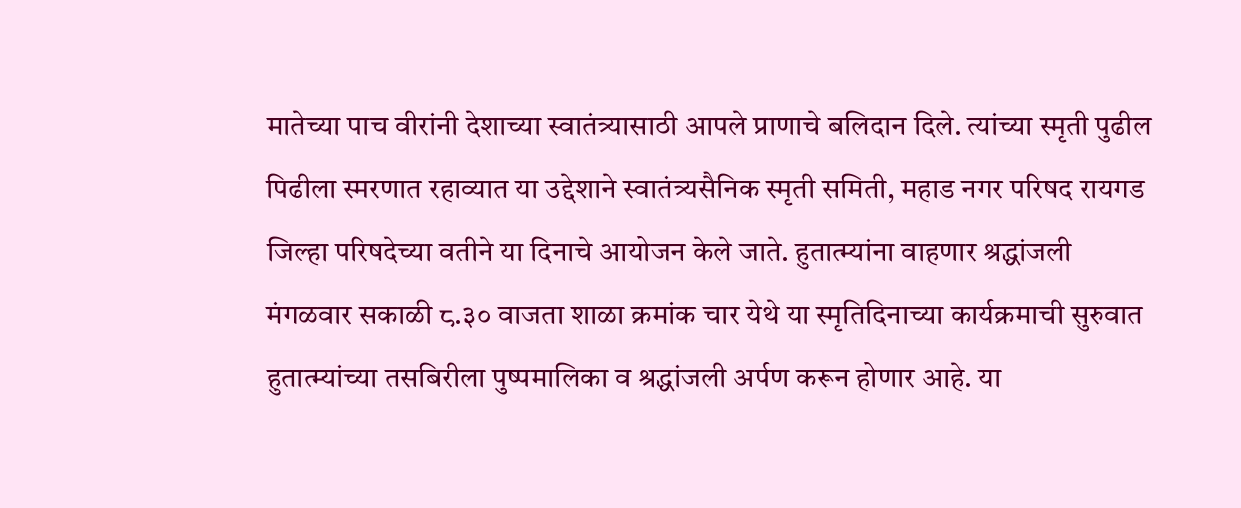मातेच्या पाच वीरांनी देशाच्या स्वातंत्र्यासाठी आपले प्राणाचे बलिदान दिले. त्यांच्या स्मृती पुढील पिढीला स्मरणात रहाव्यात या उद्देशाने स्वातंत्र्यसैनिक स्मृती समिती, महाड नगर परिषद रायगड जिल्हा परिषदेच्या वतीने या दिनाचे आयोजन केले जाते. हुतात्म्यांना वाहणार श्रद्धांजली मंगळवार सकाळी ८.३० वाजता शाळा क्रमांक चार येथे या स्मृतिदिनाच्या कार्यक्रमाची सुरुवात हुतात्म्यांच्या तसबिरीला पुष्पमालिका व श्रद्धांजली अर्पण करून होणार आहे. या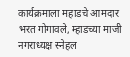कार्यक्रमाला महाडचे आमदार भरत गोगावले, म्हाडच्या माजी नगराध्यक्ष स्नेहल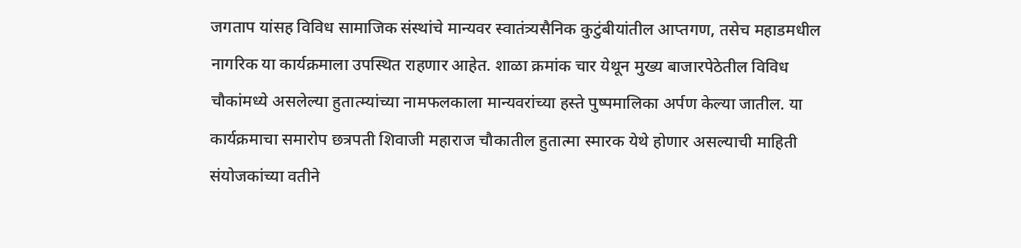जगताप यांसह विविध सामाजिक संस्थांचे मान्यवर स्वातंत्र्यसैनिक कुटुंबीयांतील आप्तगण, तसेच महाडमधील नागरिक या कार्यक्रमाला उपस्थित राहणार आहेत. शाळा क्रमांक चार येथून मुख्य बाजारपेठेतील विविध चौकांमध्ये असलेल्या हुतात्म्यांच्या नामफलकाला मान्यवरांच्या हस्ते पुष्पमालिका अर्पण केल्या जातील. या कार्यक्रमाचा समारोप छत्रपती शिवाजी महाराज चौकातील हुतात्मा स्मारक येथे होणार असल्याची माहिती संयोजकांच्या वतीने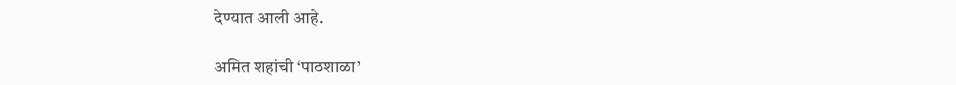देण्यात आली आहे.

अमित शहांची ‘पाठशाळा’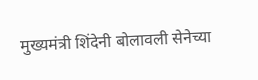मुख्यमंत्री शिंदेनी बोलावली सेनेच्या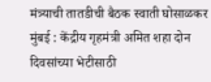मंत्र्याची तातडीची बैठक स्वाती घोसाळकर मुंबई : केंद्रीय गृहमंत्री अमित शहा दोन दिवसांच्या भेटीसाठी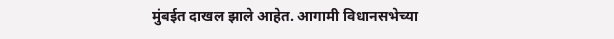मुंबईत दाखल झाले आहेत. आगामी विधानसभेच्या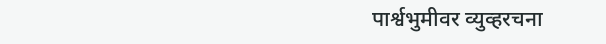पार्श्वभुमीवर व्युव्हरचना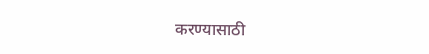करण्यासाठी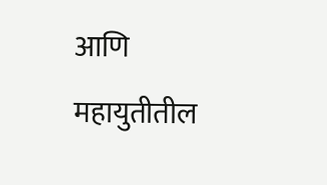आणि महायुतीतील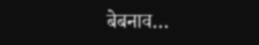बेबनाव…